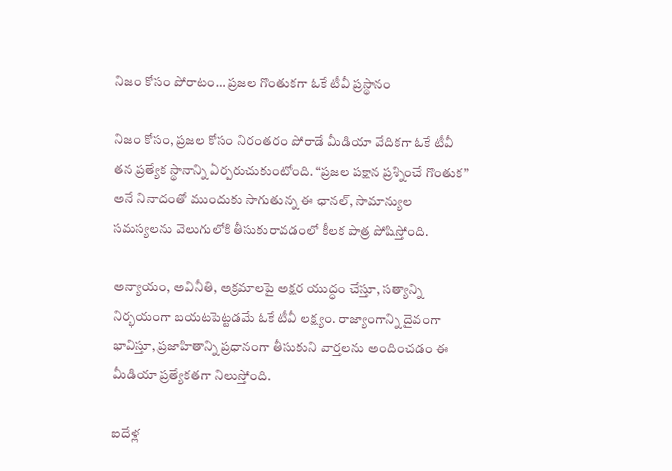నిజం కోసం పోరాటం… ప్రజల గొంతుకగా ఓకే టీవీ ప్రస్థానం

నిజం కోసం, ప్రజల కోసం నిరంతరం పోరాడే మీడియా వేదికగా ఓకే టీవీ తన ప్రత్యేక స్థానాన్ని ఏర్పరుచుకుంటోంది. “ప్రజల పక్షాన ప్రశ్నించే గొంతుక” అనే నినాదంతో ముందుకు సాగుతున్న ఈ ఛానల్, సామాన్యుల సమస్యలను వెలుగులోకి తీసుకురావడంలో కీలక పాత్ర పోషిస్తోంది.

అన్యాయం, అవినీతి, అక్రమాలపై అక్షర యుద్ధం చేస్తూ, సత్యాన్ని నిర్భయంగా బయటపెట్టడమే ఓకే టీవీ లక్ష్యం. రాజ్యాంగాన్ని దైవంగా భావిస్తూ, ప్రజాహితాన్ని ప్రధానంగా తీసుకుని వార్తలను అందించడం ఈ మీడియా ప్రత్యేకతగా నిలుస్తోంది.

ఐదేళ్ల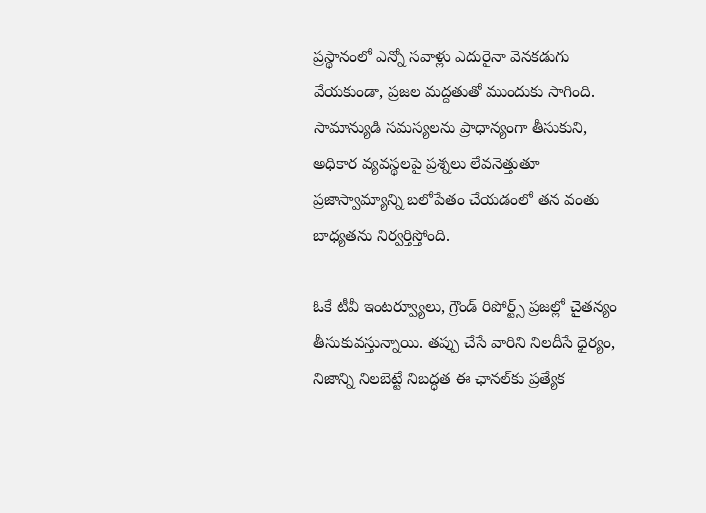ప్రస్థానంలో ఎన్నో సవాళ్లు ఎదురైనా వెనకడుగు వేయకుండా, ప్రజల మద్దతుతో ముందుకు సాగింది. సామాన్యుడి సమస్యలను ప్రాధాన్యంగా తీసుకుని, అధికార వ్యవస్థలపై ప్రశ్నలు లేవనెత్తుతూ ప్రజాస్వామ్యాన్ని బలోపేతం చేయడంలో తన వంతు బాధ్యతను నిర్వర్తిస్తోంది.

ఓకే టీవీ ఇంటర్వ్యూలు, గ్రౌండ్ రిపోర్ట్స్ ప్రజల్లో చైతన్యం తీసుకువస్తున్నాయి. తప్పు చేసే వారిని నిలదీసే ధైర్యం, నిజాన్ని నిలబెట్టే నిబద్ధత ఈ ఛానల్‌కు ప్రత్యేక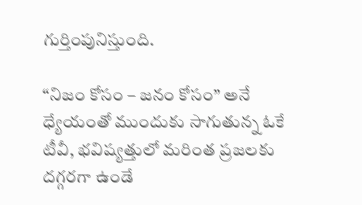గుర్తింపునిస్తుంది.

“నిజం కోసం – జనం కోసం” అనే ధ్యేయంతో ముందుకు సాగుతున్న ఓకే టీవీ, భవిష్యత్తులో మరింత ప్రజలకు దగ్గరగా ఉండే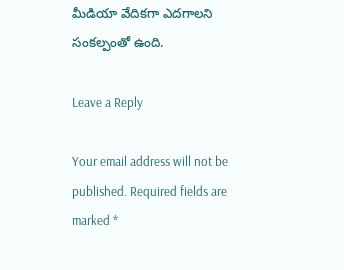మీడియా వేదికగా ఎదగాలని సంకల్పంతో ఉంది.

Leave a Reply

Your email address will not be published. Required fields are marked *